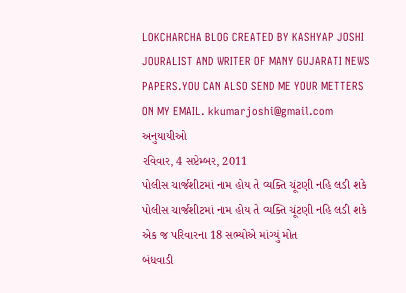LOKCHARCHA BLOG CREATED BY KASHYAP JOSHI JOURALIST AND WRITER OF MANY GUJARATI NEWS PAPERS.YOU CAN ALSO SEND ME YOUR METTERS ON MY EMAIL. kkumarjoshi@gmail.com
અનુયાયીઓ
રવિવાર, 4 સપ્ટેમ્બર, 2011
પોલીસ ચાર્જશીટમાં નામ હોય તે વ્યક્તિ ચૂંટણી નહિ લડી શકે
પોલીસ ચાર્જશીટમાં નામ હોય તે વ્યક્તિ ચૂંટણી નહિ લડી શકે
એક જ પરિવારના 18 સભ્યોએ માંગ્યું મોત
બંધવાડી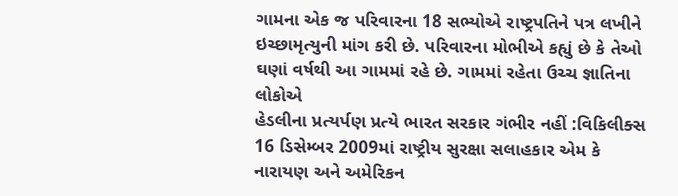ગામના એક જ પરિવારના 18 સભ્યોએ રાષ્ટ્રપતિને પત્ર લખીને ઇચ્છામૃત્યુની માંગ કરી છે. પરિવારના મોભીએ કહ્યું છે કે તેઓ ઘણાં વર્ષથી આ ગામમાં રહે છે. ગામમાં રહેતા ઉચ્ચ જ્ઞાતિના લોકોએ
હેડલીના પ્રત્યર્પણ પ્રત્યે ભારત સરકાર ગંભીર નહીં :વિકિલીક્સ
16 ડિસેમ્બર 2009માં રાષ્ટ્રીય સુરક્ષા સલાહકાર એમ કે નારાયણ અને અમેરિકન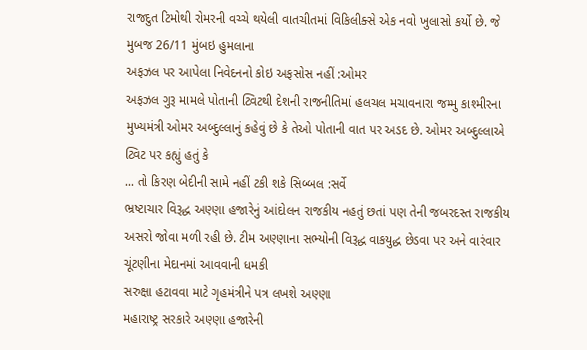રાજદુત ટિમોથી રોમરની વચ્ચે થયેલી વાતચીતમાં વિકિલીક્સે એક નવો ખુલાસો કર્યો છે. જે મુબજ 26/11 મુંબઇ હુમલાના
અફઝલ પર આપેલા નિવેદનનો કોઇ અફસોસ નહીં :ઓમર
અફઝલ ગુરૂ મામલે પોતાની ટ્વિટથી દેશની રાજનીતિમાં હલચલ મચાવનારા જમ્મુ કાશ્મીરના મુખ્યમંત્રી ઓમર અબ્દુલ્લાનું કહેવું છે કે તેઓ પોતાની વાત પર અડદ છે. ઓમર અબ્દુલ્લાએ ટ્વિટ પર કહ્યું હતું કે
... તો કિરણ બેદીની સામે નહીં ટકી શકે સિબ્બલ :સર્વે
ભ્રષ્ટાચાર વિરૂદ્ધ અણ્ણા હજારેનું આંદોલન રાજકીય નહતું છતાં પણ તેની જબરદસ્ત રાજકીય અસરો જોવા મળી રહી છે. ટીમ અણ્ણાના સભ્યોની વિરૂદ્ધ વાકયુદ્ધ છેડવા પર અને વારંવાર ચૂંટણીના મેદાનમાં આવવાની ધમકી
સરુક્ષા હટાવવા માટે ગૃહમંત્રીને પત્ર લખશે અણ્ણા
મહારાષ્ટ્ર સરકારે અણ્ણા હજારેની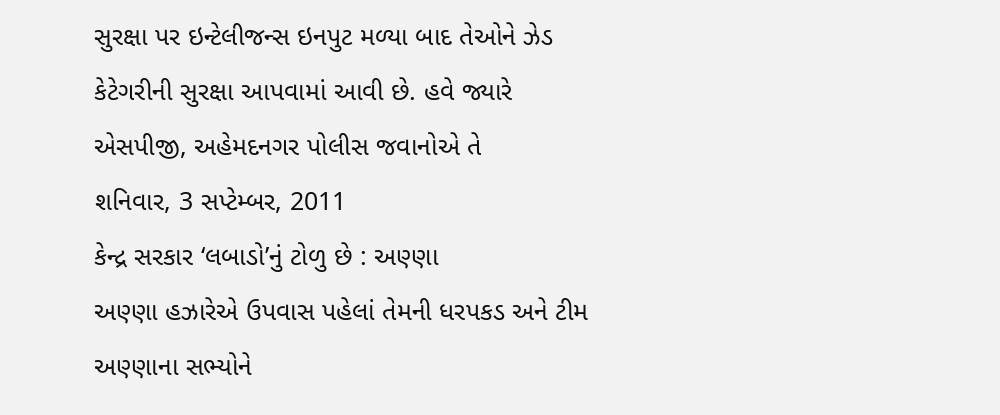સુરક્ષા પર ઇન્ટેલીજન્સ ઇનપુટ મળ્યા બાદ તેઓને ઝેડ કેટેગરીની સુરક્ષા આપવામાં આવી છે. હવે જ્યારે એસપીજી, અહેમદનગર પોલીસ જવાનોએ તે
શનિવાર, 3 સપ્ટેમ્બર, 2011
કેન્દ્ર સરકાર ‘લબાડો’નું ટોળુ છે : અણ્ણા
અણ્ણા હઝારેએ ઉપવાસ પહેલાં તેમની ધરપકડ અને ટીમ અણ્ણાના સભ્યોને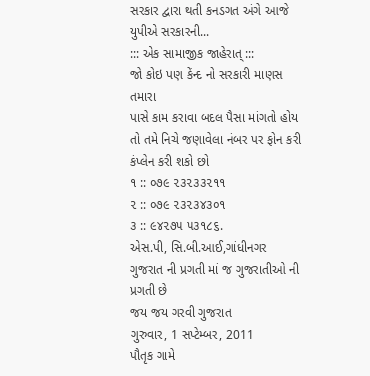સરકાર દ્વારા થતી કનડગત અંગે આજે યુપીએ સરકારની...
::: એક સામાજીક જાહેરાત્ :::
જો કોઇ પણ કેંન્દ નો સરકારી માણસ તમારા
પાસે કામ કરાવા બદલ પૈસા માંગતો હોય
તો તમે નિચે જણાવેલા નંબર પર ફોન કરી
કંપ્લેન કરી શકો છો
૧ :: ૦૭૯ ૨૩૨૩૩૨૧૧
૨ :: ૦૭૯ ૨૩૨૩૪૩૦૧
૩ :: ૯૪૨૭૫ ૫૩૧૮૬.
એસ.પી, સિ.બી.આઈ,ગાંધીનગર
ગુજરાત ની પ્રગતી માં જ ગુજરાતીઓ ની પ્રગતી છે
જય જય ગરવી ગુજરાત
ગુરુવાર, 1 સપ્ટેમ્બર, 2011
પૌતૃક ગામે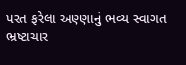પરત ફરેલા અણ્ણાનું ભવ્ય સ્વાગત
ભ્રષ્ટાચાર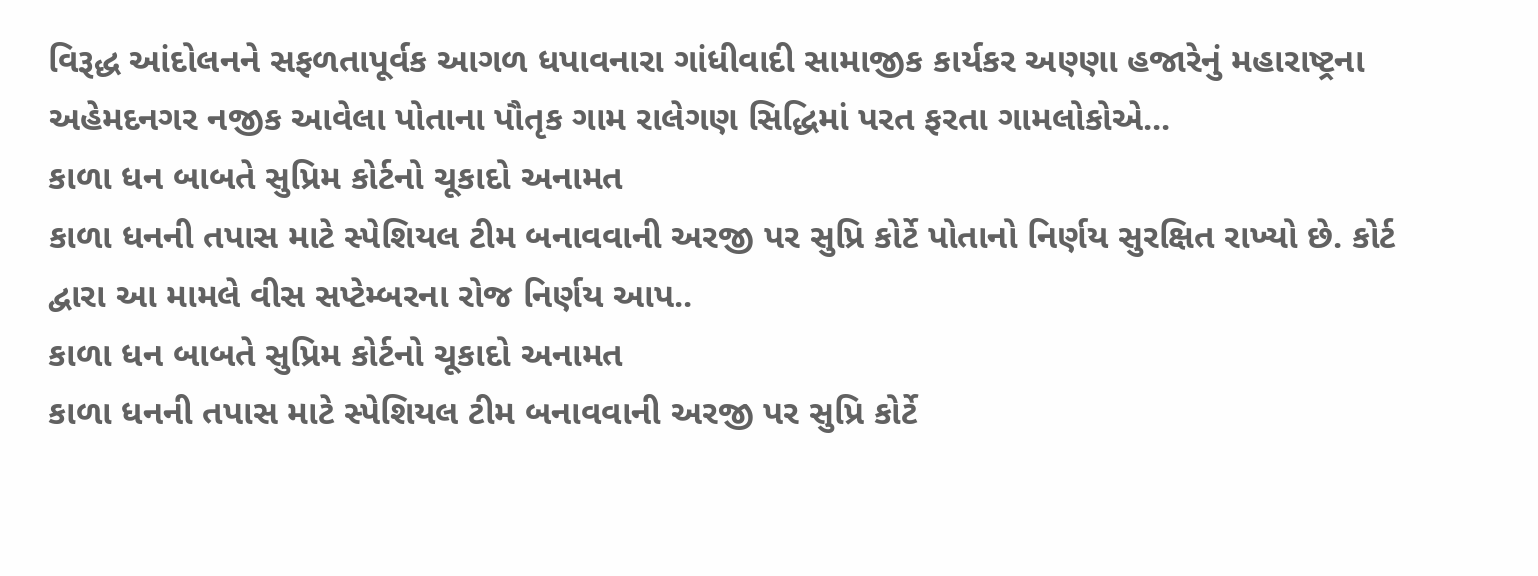વિરૂદ્ધ આંદોલનને સફળતાપૂર્વક આગળ ધપાવનારા ગાંધીવાદી સામાજીક કાર્યકર અણ્ણા હજારેનું મહારાષ્ટ્રના અહેમદનગર નજીક આવેલા પોતાના પૌતૃક ગામ રાલેગણ સિદ્ધિમાં પરત ફરતા ગામલોકોએ...
કાળા ધન બાબતે સુપ્રિમ કોર્ટનો ચૂકાદો અનામત
કાળા ધનની તપાસ માટે સ્પેશિયલ ટીમ બનાવવાની અરજી પર સુપ્રિ કોર્ટે પોતાનો નિર્ણય સુરક્ષિત રાખ્યો છે. કોર્ટ દ્વારા આ મામલે વીસ સપ્ટેમ્બરના રોજ નિર્ણય આપ..
કાળા ધન બાબતે સુપ્રિમ કોર્ટનો ચૂકાદો અનામત
કાળા ધનની તપાસ માટે સ્પેશિયલ ટીમ બનાવવાની અરજી પર સુપ્રિ કોર્ટે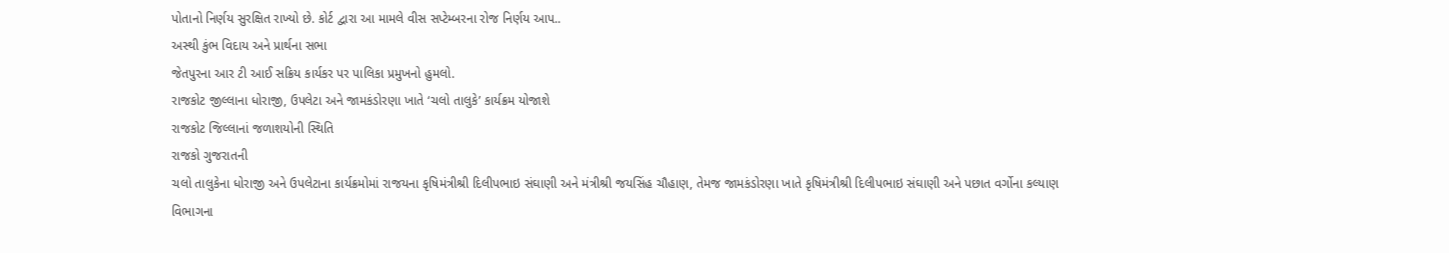પોતાનો નિર્ણય સુરક્ષિત રાખ્યો છે. કોર્ટ દ્વારા આ મામલે વીસ સપ્ટેમ્બરના રોજ નિર્ણય આપ..
અસ્થી કુંભ વિદાય અને પ્રાર્થના સભા
જેતપુરના આર ટી આઈ સક્રિય કાર્યકર પર પાલિકા પ્રમુખનો હુમલો.
રાજકોટ જીલ્લાના ધોરાજી, ઉપલેટા અને જામકંડોરણા ખાતે ‘ચલો તાલુકે’ કાર્યક્રમ યોજાશે
રાજકોટ જિલ્લાનાં જળાશયોની સ્થિતિ
રાજકો ગુજરાતની
ચલો તાલુકેના ધોરાજી અને ઉપલેટાના કાર્યક્રમોમાં રાજયના કૃષિમંત્રીશ્રી દિલીપભાઇ સંઘાણી અને મંત્રીશ્રી જયસિંહ ચૌહાણ, તેમજ જામકંડોરણા ખાતે કૃષિમંત્રીશ્રી દિલીપભાઇ સંઘાણી અને પછાત વર્ગોના કલ્યાણ વિભાગના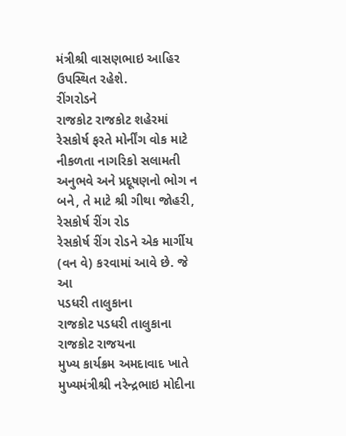મંત્રીશ્રી વાસણભાઇ આહિર ઉપસ્થિત રહેશે.
રીંગરોડને
રાજકોટ રાજકોટ શહેરમાં રેસકોર્ષ ફરતે મોર્નીંગ વોક માટે નીકળતા નાગરિકો સલામતી અનુભવે અને પ્રદૂષણનો ભોગ ન બને, તે માટે શ્રી ગીથા જોહરી,
રેસકોર્ષ રીંગ રોડ
રેસકોર્ષ રીંગ રોડને એક માર્ગીય (વન વે) કરવામાં આવે છે. જે
આ
પડધરી તાલુકાના
રાજકોટ પડધરી તાલુકાના
રાજકોટ રાજયના
મુખ્ય કાર્યક્રમ અમદાવાદ ખાતે મુખ્યમંત્રીશ્રી નરેન્દ્રભાઇ મોદીના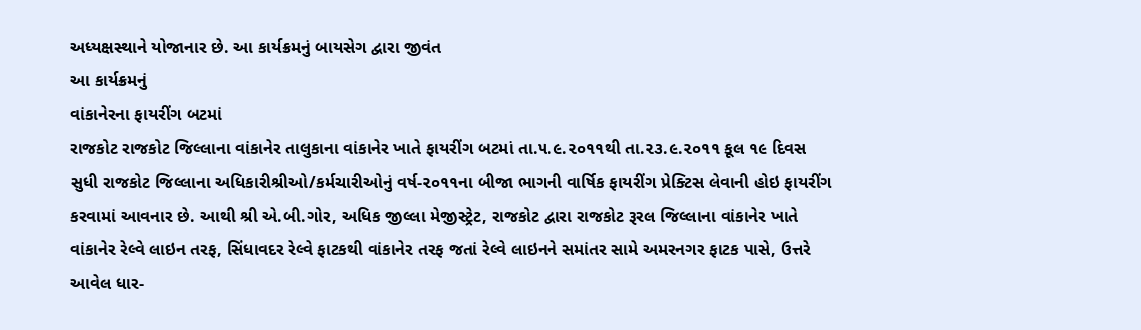અધ્યક્ષસ્થાને યોજાનાર છે. આ કાર્યક્રમનું બાયસેગ દ્વારા જીવંત
આ કાર્યક્રમનું
વાંકાનેરના ફાયરીંગ બટમાં
રાજકોટ રાજકોટ જિલ્લાના વાંકાનેર તાલુકાના વાંકાનેર ખાતે ફાયરીંગ બટમાં તા.૫.૯.૨૦૧૧થી તા.૨૩.૯.૨૦૧૧ કૂલ ૧૯ દિવસ સુધી રાજકોટ જિલ્લાના અધિકારીશ્રીઓ/કર્મચારીઓનું વર્ષ-૨૦૧૧ના બીજા ભાગની વાર્ષિક ફાયરીંગ પ્રેક્ટિસ લેવાની હોઇ ફાયરીંગ કરવામાં આવનાર છે. આથી શ્રી એ.બી.ગોર, અધિક જીલ્લા મેજીસ્ટ્રેટ, રાજકોટ દ્વારા રાજકોટ રૂરલ જિલ્લાના વાંકાનેર ખાતે વાંકાનેર રેલ્વે લાઇન તરફ, સિંધાવદર રેલ્વે ફાટકથી વાંકાનેર તરફ જતાં રેલ્વે લાઇનને સમાંતર સામે અમરનગર ફાટક પાસે, ઉત્તરે આવેલ ધાર-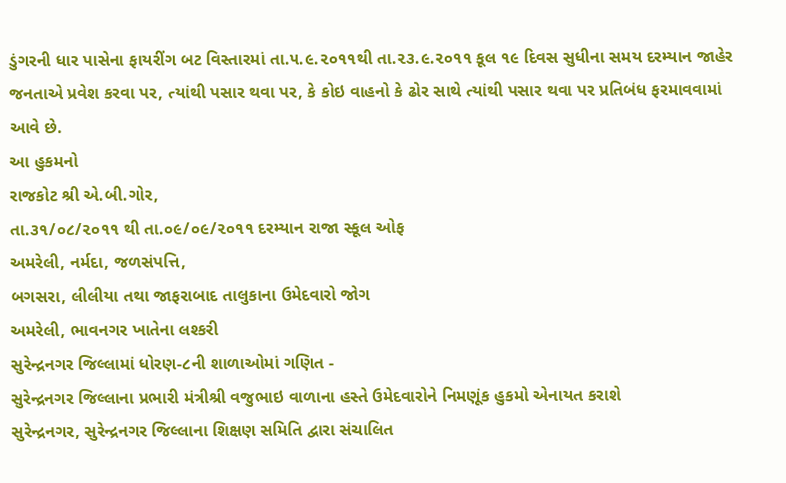ડુંગરની ધાર પાસેના ફાયરીંગ બટ વિસ્તારમાં તા.૫.૯.૨૦૧૧થી તા.૨૩.૯.૨૦૧૧ કૂલ ૧૯ દિવસ સુધીના સમય દરમ્યાન જાહેર જનતાએ પ્રવેશ કરવા પર, ત્યાંથી પસાર થવા પર, કે કોઇ વાહનો કે ઢોર સાથે ત્યાંથી પસાર થવા પર પ્રતિબંધ ફરમાવવામાં આવે છે.
આ હુકમનો
રાજકોટ શ્રી એ.બી.ગોર,
તા.૩૧/૦૮/૨૦૧૧ થી તા.૦૯/૦૯/૨૦૧૧ દરમ્યાન રાજા સ્કૂલ ઓફ
અમરેલી, નર્મદા, જળસંપત્તિ,
બગસરા, લીલીયા તથા જાફરાબાદ તાલુકાના ઉમેદવારો જોગ
અમરેલી, ભાવનગર ખાતેના લશ્કરી
સુરેન્દ્રનગર જિલ્લામાં ધોરણ-૮ની શાળાઓમાં ગણિત -
સુરેન્દ્રનગર જિલ્લાના પ્રભારી મંત્રીશ્રી વજુભાઇ વાળાના હસ્તે ઉમેદવારોને નિમણૂંક હુકમો એનાયત કરાશે
સુરેન્દ્રનગર, સુરેન્દ્રનગર જિલ્લાના શિક્ષણ સમિતિ દ્વારા સંચાલિત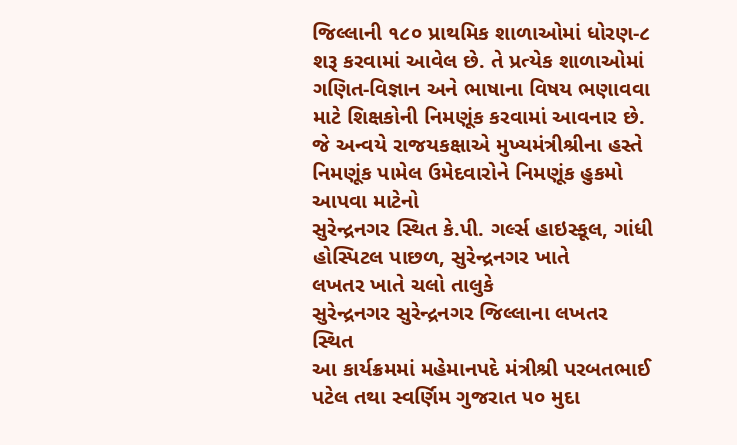જિલ્લાની ૧૮૦ પ્રાથમિક શાળાઓમાં ધોરણ-૮ શરૂ કરવામાં આવેલ છે. તે પ્રત્યેક શાળાઓમાં ગણિત-વિજ્ઞાન અને ભાષાના વિષય ભણાવવા માટે શિક્ષકોની નિમણૂંક કરવામાં આવનાર છે.
જે અન્વયે રાજયકક્ષાએ મુખ્યમંત્રીશ્રીના હસ્તે નિમણૂંક પામેલ ઉમેદવારોને નિમણૂંક હુકમો આપવા માટેનો
સુરેન્દ્રનગર સ્થિત કે.પી. ગર્લ્સ હાઇસ્કૂલ, ગાંધી હોસ્પિટલ પાછળ, સુરેન્દ્રનગર ખાતે
લખતર ખાતે ચલો તાલુકે
સુરેન્દ્રનગર સુરેન્દ્રનગર જિલ્લાના લખતર સ્થિત
આ કાર્યક્રમમાં મહેમાનપદે મંત્રીશ્રી પરબતભાઈ પટેલ તથા સ્વર્ણિમ ગુજરાત ૫૦ મુદા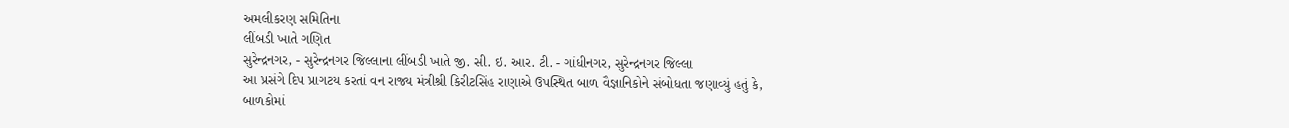અમલીકરણ સમિતિના
લીંબડી ખાતે ગણિત
સુરેન્દ્રનગર, - સુરેન્દ્રનગર જિલ્લાના લીંબડી ખાતે જી. સી. ઇ. આર. ટી. - ગાંધીનગર, સુરેન્દ્રનગર જિલ્લા
આ પ્રસંગે દિપ પ્રાગટય કરતાં વન રાજ્ય મંત્રીશ્રી કિરીટસિંહ રાણાએ ઉપસ્થિત બાળ વૈજ્ઞાનિકોને સંબોધતા જણાવ્યું હતું કે, બાળકોમાં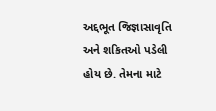અદ્દભૂત જિજ્ઞાસાવૃતિ અને શકિતઓ પડેલી હોય છે. તેમના માટે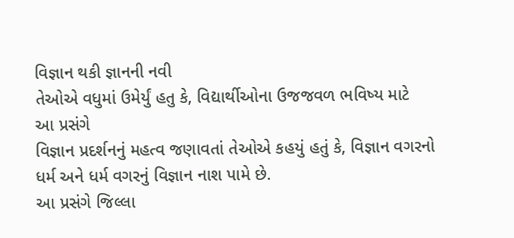વિજ્ઞાન થકી જ્ઞાનની નવી
તેઓએ વધુમાં ઉમેર્યું હતુ કે, વિદ્યાર્થીઓના ઉજજવળ ભવિષ્ય માટે
આ પ્રસંગે
વિજ્ઞાન પ્રદર્શનનું મહત્વ જણાવતાં તેઓએ કહયું હતું કે, વિજ્ઞાન વગરનો ધર્મ અને ધર્મ વગરનું વિજ્ઞાન નાશ પામે છે.
આ પ્રસંગે જિલ્લા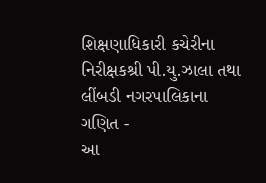શિક્ષણાધિકારી કચેરીના નિરીક્ષકશ્રી પી.યુ.ઝાલા તથા લીંબડી નગરપાલિકાના
ગણિત -
આ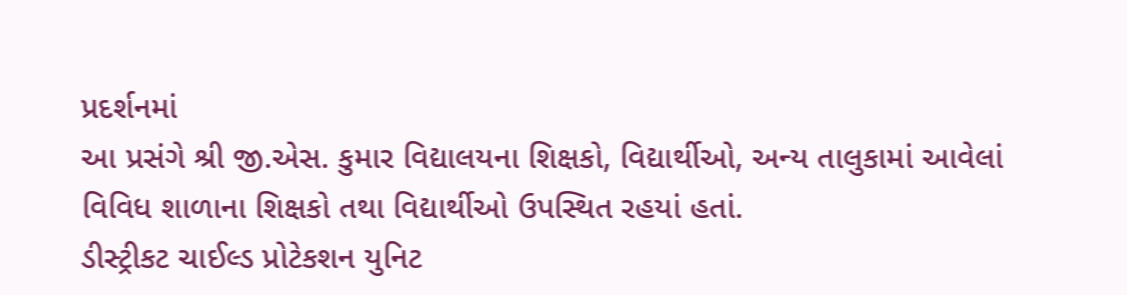પ્રદર્શનમાં
આ પ્રસંગે શ્રી જી.એસ. કુમાર વિદ્યાલયના શિક્ષકો, વિદ્યાર્થીઓ, અન્ય તાલુકામાં આવેલાં વિવિધ શાળાના શિક્ષકો તથા વિદ્યાર્થીઓ ઉપસ્થિત રહયાં હતાં.
ડીસ્ટ્રીકટ ચાઈલ્ડ પ્રોટેકશન યુનિટ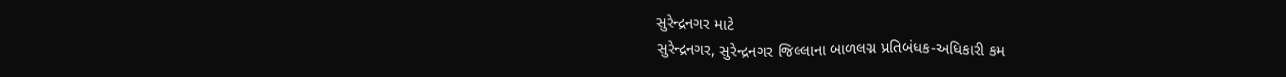સુરેન્દ્રનગર માટે
સુરેન્દ્રનગર, સુરેન્દ્રનગર જિલ્લાના બાળલગ્ન પ્રતિબંધક-અધિકારી કમ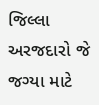જિલ્લા
અરજદારો જે જગ્યા માટે